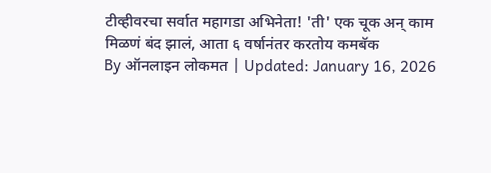टीव्हीवरचा सर्वात महागडा अभिनेता! 'ती' एक चूक अन् काम मिळणं बंद झालं, आता ६ वर्षानंतर करतोय कमबॅक
By ऑनलाइन लोकमत | Updated: January 16, 2026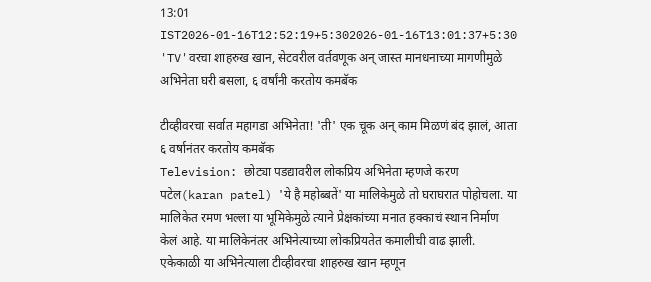13:01 IST2026-01-16T12:52:19+5:302026-01-16T13:01:37+5:30
'TV'वरचा शाहरुख खान, सेटवरील वर्तवणूक अन् जास्त मानधनाच्या मागणीमुळे अभिनेता घरी बसला, ६ वर्षांनी करतोय कमबॅक

टीव्हीवरचा सर्वात महागडा अभिनेता! 'ती' एक चूक अन् काम मिळणं बंद झालं, आता ६ वर्षानंतर करतोय कमबॅक
Television: छोट्या पडद्यावरील लोकप्रिय अभिनेता म्हणजे करण पटेल(karan patel) 'ये है महोब्बतें' या मालिकेमुळे तो घराघरात पोहोचला. या मालिकेत रमण भल्ला या भूमिकेमुळे त्याने प्रेक्षकांच्या मनात हक्काचं स्थान निर्माण केलं आहे. या मालिकेनंतर अभिनेत्याच्या लोकप्रियतेत कमालीची वाढ झाली. एकेकाळी या अभिनेत्याला टीव्हीवरचा शाहरुख खान म्हणून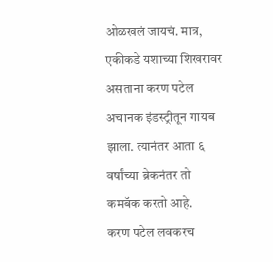ओळखलं जायचं. मात्र, एकीकडे यशाच्या शिखरावर असताना करण पटेल अचानक इंडस्ट्रीतून गायब झाला. त्यानंतर आता ६ वर्षांच्या ब्रेकनंतर तो
कमबॅक करतो आहे.
करण पटेल लवकरच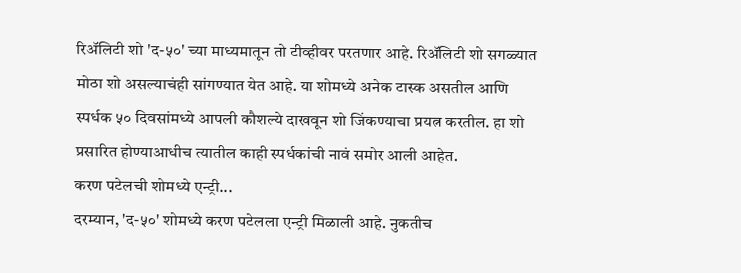रिॲलिटी शो 'द-५०' च्या माध्यमातून तो टीव्हीवर परतणार आहे. रिॲलिटी शो सगळ्यात मोठा शो असल्याचंही सांगण्यात येत आहे. या शोमध्ये अनेक टास्क असतील आणि स्पर्धक ५० दिवसांमध्ये आपली कौशल्ये दाखवून शो जिंकण्याचा प्रयत्न करतील. हा शो प्रसारित होण्याआधीच त्यातील काही स्पर्धकांची नावं समोर आली आहेत.
करण पटेलची शोमध्ये एन्ट्री...
दरम्यान, 'द-५०' शोमध्ये करण पटेलला एन्ट्री मिळाली आहे. नुकतीच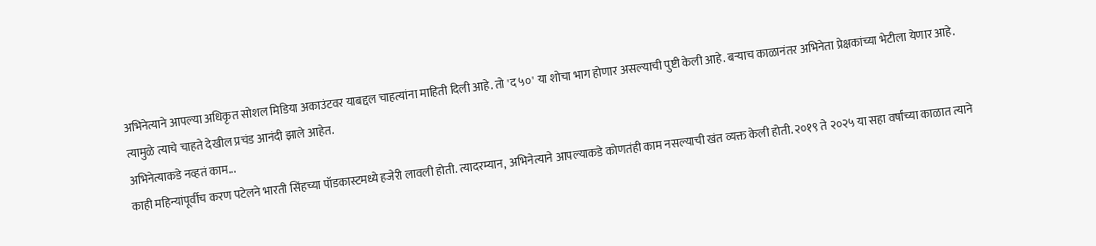अभिनेत्याने आपल्या अधिकृत सोशल मिडिया अकाउंटवर याबद्दल चाहत्यांना माहिती दिली आहे. तो 'द ५०' या शोचा भाग होणार असल्याची पुष्टी केली आहे. बऱ्याच काळानंतर अभिनेता प्रेक्षकांच्या भेटीला येणार आहे. त्यामुळे त्याचे चाहते देखील प्रचंड आनंदी झाले आहेत.
अभिनेत्याकडे नव्हतं काम...
काही महिन्यांपूर्वीच करण पटेलने भारती सिंहच्या पॉडकास्टमध्ये हजेरी लावली होती. त्यादरम्यान, अभिनेत्याने आपल्याकडे कोणतंही काम नसल्याची खंत व्यक्त केली होती. २०१९ ते २०२५ या सहा वर्षांच्या काळात त्याने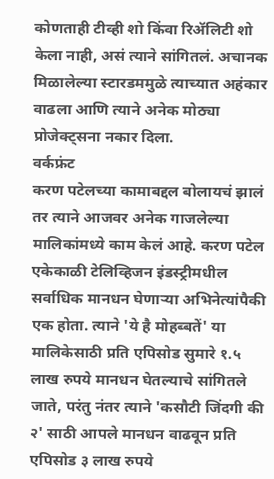कोणताही टीव्ही शो किंवा रिॲलिटी शो केला नाही, असं त्याने सांगितलं. अचानक मिळालेल्या स्टारडममुळे त्याच्यात अहंकार वाढला आणि त्याने अनेक मोठ्या प्रोजेक्ट्सना नकार दिला.
वर्कफ्रंट
करण पटेलच्या कामाबद्दल बोलायचं झालं तर त्याने आजवर अनेक गाजलेल्या मालिकांमध्ये काम केलं आहे. करण पटेल एकेकाळी टेलिव्हिजन इंडस्ट्रीमधील सर्वाधिक मानधन घेणाऱ्या अभिनेत्यांपैकी एक होता. त्याने 'ये है मोहब्बतें' या मालिकेसाठी प्रति एपिसोड सुमारे १.५ लाख रुपये मानधन घेतल्याचे सांगितले जाते, परंतु नंतर त्याने 'कसौटी जिंदगी की २' साठी आपले मानधन वाढवून प्रति एपिसोड ३ लाख रुपये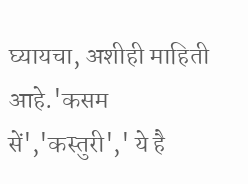घ्यायचा, अशीही माहिती आहे.'कसम सें','कस्तुरी',' ये है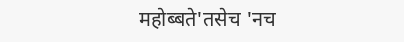महोब्बते'तसेच 'नच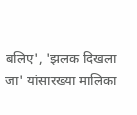बलिए', 'झलक दिखला जा' यांसारख्या मालिका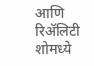आणि रिॲलिटी शोमध्ये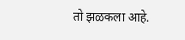तो झळकला आहे.